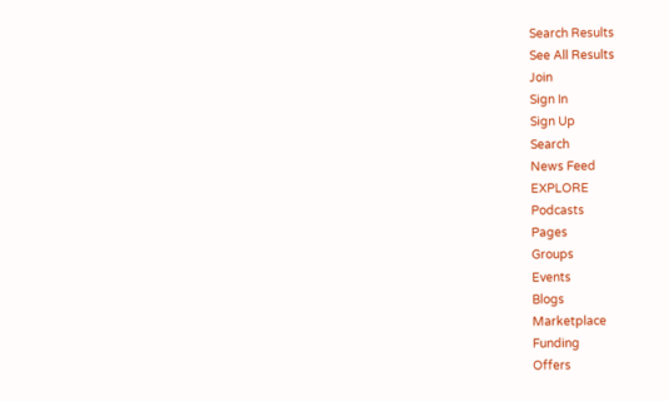Search Results
See All Results
Join
Sign In
Sign Up
Search
News Feed
EXPLORE
Podcasts
Pages
Groups
Events
Blogs
Marketplace
Funding
Offers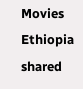Movies
Ethiopia
shared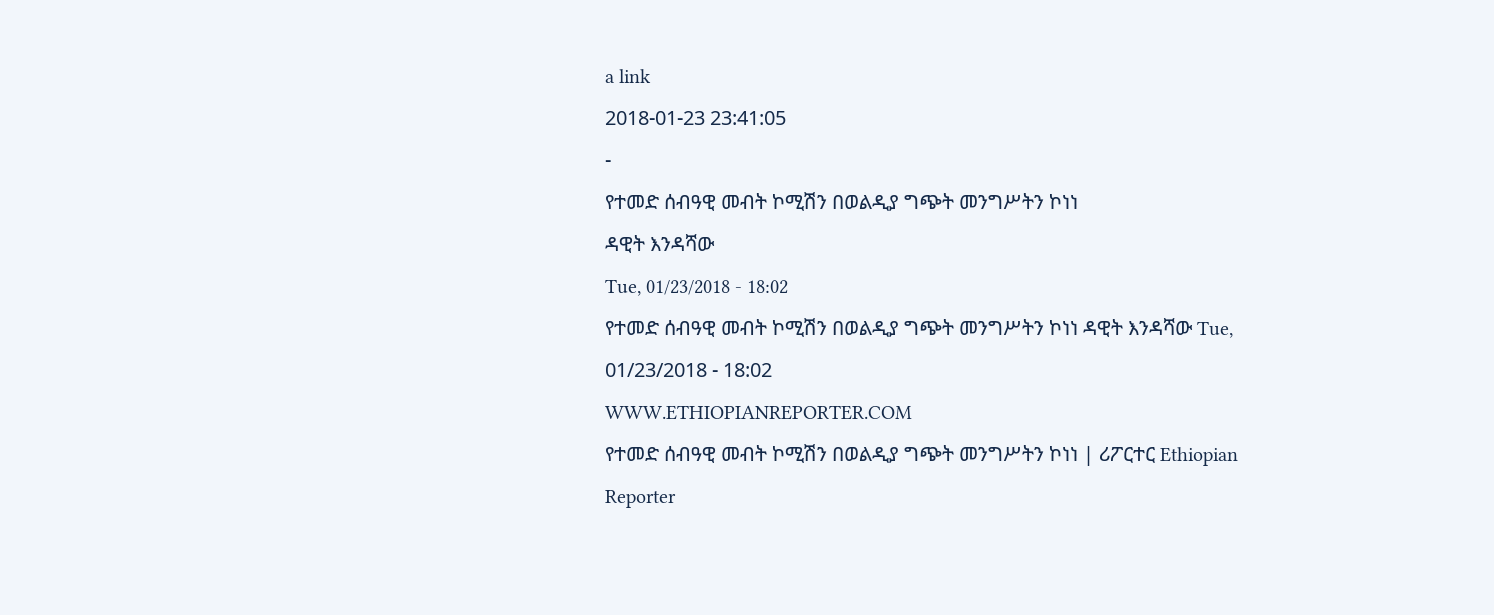a link
2018-01-23 23:41:05
-
የተመድ ሰብዓዊ መብት ኮሚሽን በወልዲያ ግጭት መንግሥትን ኮነነ
ዳዊት እንዳሻው
Tue, 01/23/2018 - 18:02
የተመድ ሰብዓዊ መብት ኮሚሽን በወልዲያ ግጭት መንግሥትን ኮነነ ዳዊት እንዳሻው Tue, 01/23/2018 - 18:02
WWW.ETHIOPIANREPORTER.COM
የተመድ ሰብዓዊ መብት ኮሚሽን በወልዲያ ግጭት መንግሥትን ኮነነ | ሪፖርተር Ethiopian Reporter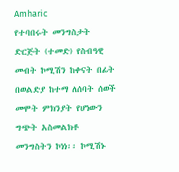Amharic
የተባበሩት መንግስታት ድርጅት (ተመድ) የስብዓዊ መብት ኮሚሽን ከቀናት በፊት በወልድያ ከተማ ለሰባት ሰወች መሞት ምክንያት የሆነውን ግጭት አስመልክቶ መንግስትን ኮነነ፡፡ ኮሚሽኑ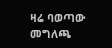ዛሬ ባወጣው መግለጫ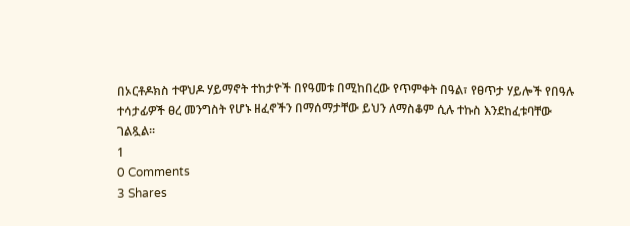በኦርቶዶክስ ተዋህዶ ሃይማኖት ተከታዮች በየዓመቱ በሚከበረው የጥምቀት በዓል፣ የፀጥታ ሃይሎች የበዓሉ ተሳታፊዎች ፀረ መንግስት የሆኑ ዘፈኖችን በማሰማታቸው ይህን ለማስቆም ሲሉ ተኩስ እንደከፈቱባቸው ገልጿል፡፡
1
0 Comments
3 Shares